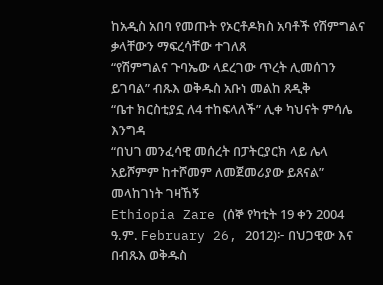ከአዲስ አበባ የመጡት የኦርቶዶክስ አባቶች የሽምግልና ቃላቸውን ማፍረሳቸው ተገለጸ
“የሽምግልና ጉባኤው ላደረገው ጥረት ሊመሰገን ይገባል” ብጹእ ወቅዱስ አቡነ መልከ ጸዲቅ
“ቤተ ክርስቲያኗ ለ4 ተከፍላለች” ሊቀ ካህናት ምሳሌ እንግዳ
“በህገ መንፈሳዊ መሰረት በፓትርያርክ ላይ ሌላ አይሾምም ከተሾመም ለመጀመሪያው ይጸናል” መላከገነት ገዛኸኝ
Ethiopia Zare (ሰኞ የካቲት 19 ቀን 2004 ዓ.ም. February 26, 2012)፦ በህጋዊው እና በብጹእ ወቅዱስ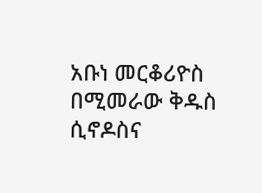አቡነ መርቆሪዮስ በሚመራው ቅዱስ ሲኖዶስና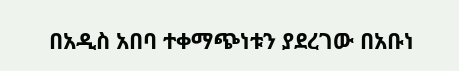በአዲስ አበባ ተቀማጭነቱን ያደረገው በአቡነ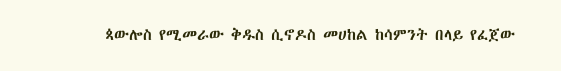ጳውሎስ የሚመራው ቅዱስ ሲኖዶስ መሀከል ከሳምንት በላይ የፈጀው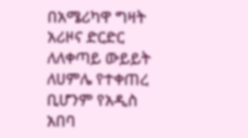በአሜሪካዋ ግዛት አሪዞና ድርድር ለለቀጣይ ውይይት ለሀምሌ የተቀጠረ ቢሆንም የአዲስ አበባ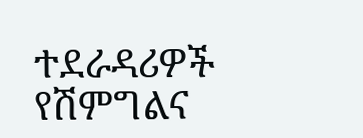ተደራዳሪዎች የሽምግልና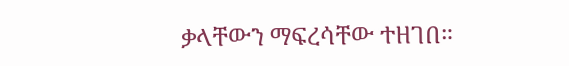ቃላቸውን ማፍረሳቸው ተዘገበ።